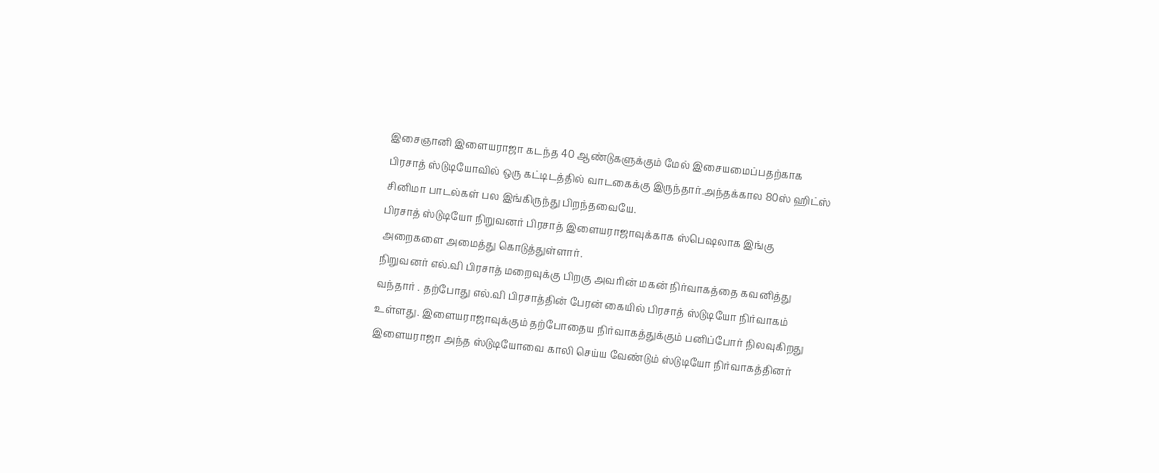இசைஞானி இளையராஜா கடந்த 40 ஆண்டுகளுக்கும் மேல் இசையமைப்பதற்காக பிரசாத் ஸ்டுடியோவில் ஒரு கட்டிடத்தில் வாடகைக்கு இருந்தார்.அந்தக்கால 80ஸ் ஹிட்ஸ் சினிமா பாடல்கள் பல இங்கிருந்து பிறந்தவையே.
பிரசாத் ஸ்டுடியோ நிறுவனர் பிரசாத் இளையராஜாவுக்காக ஸ்பெஷலாக இங்கு அறைகளை அமைத்து கொடுத்துள்ளார்.
நிறுவனர் எல்.வி பிரசாத் மறைவுக்கு பிறகு அவரின் மகன் நிர்வாகத்தை கவனித்து வந்தார் . தற்போது எல்.வி பிரசாத்தின் பேரன் கையில் பிரசாத் ஸ்டுடியோ நிர்வாகம் உள்ளது. இளையராஜாவுக்கும் தற்போதைய நிர்வாகத்துக்கும் பனிப்போர் நிலவுகிறது
இளையராஜா அந்த ஸ்டுடியோவை காலி செய்ய வேண்டும் ஸ்டுடியோ நிர்வாகத்தினர்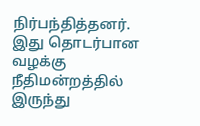நிர்பந்தித்தனர். இது தொடர்பான வழக்கு நீதிமன்றத்தில் இருந்து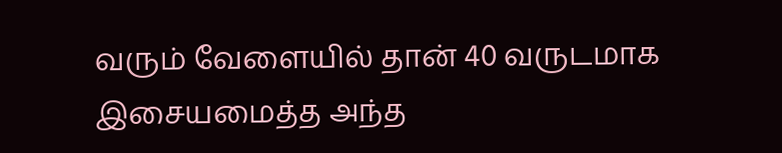வரும் வேளையில் தான் 40 வருடமாக இசையமைத்த அந்த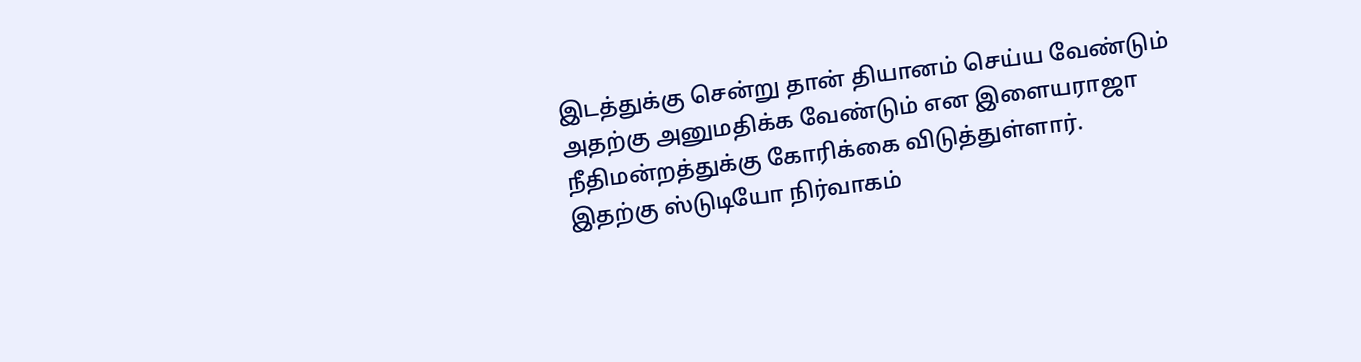இடத்துக்கு சென்று தான் தியானம் செய்ய வேண்டும் அதற்கு அனுமதிக்க வேண்டும் என இளையராஜா நீதிமன்றத்துக்கு கோரிக்கை விடுத்துள்ளார்.
இதற்கு ஸ்டுடியோ நிர்வாகம்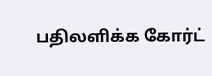பதிலளிக்க கோர்ட்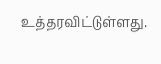உத்தரவிட்டுள்ளது.